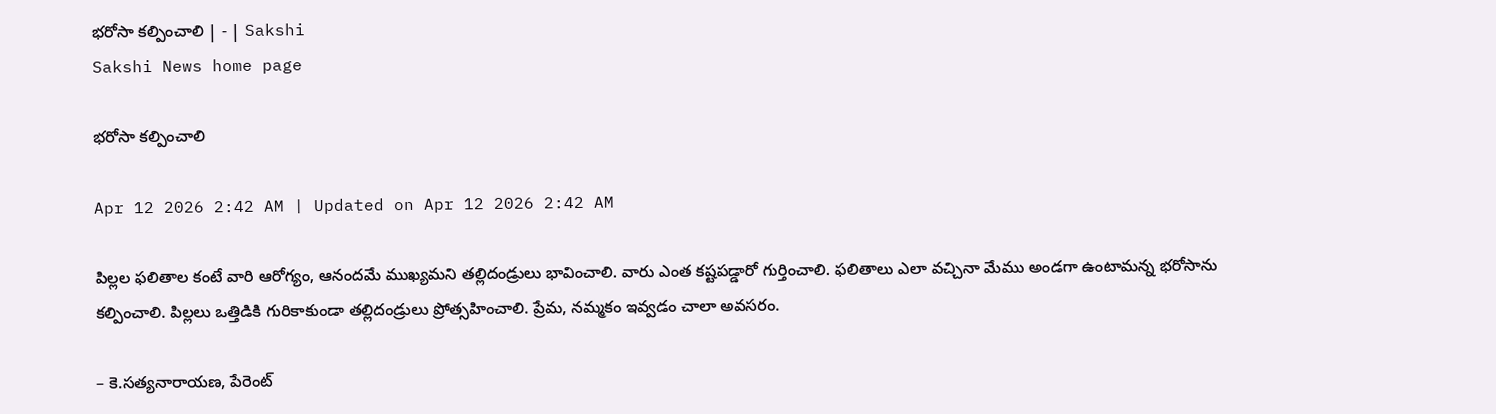భరోసా కల్పించాలి | - | Sakshi
Sakshi News home page

భరోసా కల్పించాలి

Apr 12 2026 2:42 AM | Updated on Apr 12 2026 2:42 AM

పిల్లల ఫలితాల కంటే వారి ఆరోగ్యం, ఆనందమే ముఖ్యమని తల్లిదండ్రులు భావించాలి. వారు ఎంత కష్టపడ్డారో గుర్తించాలి. ఫలితాలు ఎలా వచ్చినా మేము అండగా ఉంటామన్న భరోసాను కల్పించాలి. పిల్లలు ఒత్తిడికి గురికాకుండా తల్లిదండ్రులు ప్రోత్సహించాలి. ప్రేమ, నమ్మకం ఇవ్వడం చాలా అవసరం.

– కె.సత్యనారాయణ, పేరెంట్‌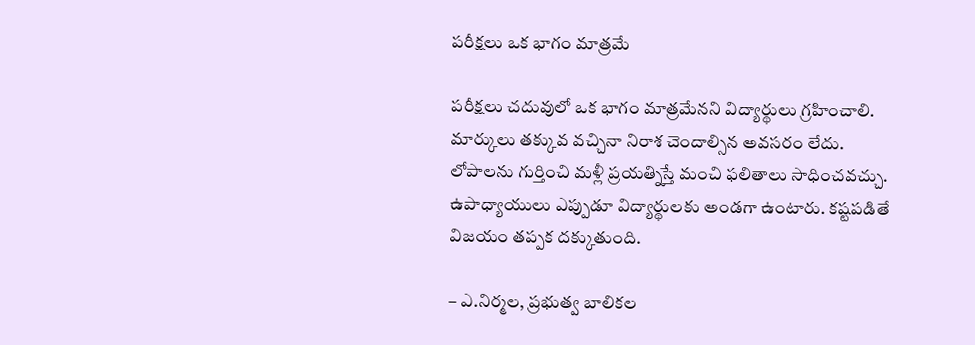పరీక్షలు ఒక భాగం మాత్రమే

పరీక్షలు చదువులో ఒక భాగం మాత్రమేనని విద్యార్థులు గ్రహించాలి. మార్కులు తక్కువ వచ్చినా నిరాశ చెందాల్సిన అవసరం లేదు. లోపాలను గుర్తించి మళ్లీ ప్రయత్నిస్తే మంచి ఫలితాలు సాధించవచ్చు. ఉపాధ్యాయులు ఎప్పుడూ విద్యార్థులకు అండగా ఉంటారు. కష్టపడితే విజయం తప్పక దక్కుతుంది.

– ఎ.నిర్మల, ప్రభుత్వ బాలికల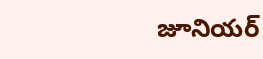జూనియర్‌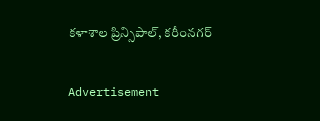కళాశాల ప్రిన్సిపాల్‌, కరీంనగర్‌

Advertisement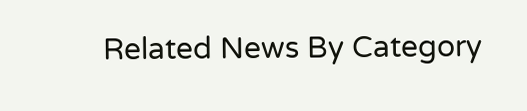Related News By Category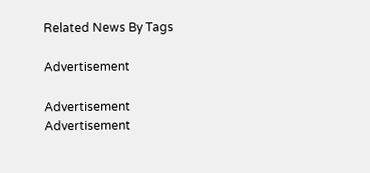Related News By Tags

Advertisement

Advertisement
Advertisement